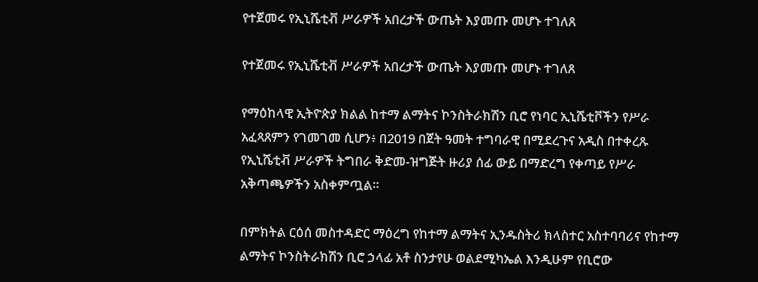የተጀመሩ የኢኒሼቲቭ ሥራዎች አበረታች ውጤት እያመጡ መሆኑ ተገለጸ

የተጀመሩ የኢኒሼቲቭ ሥራዎች አበረታች ውጤት እያመጡ መሆኑ ተገለጸ

የማዕከላዊ ኢትዮጵያ ክልል ከተማ ልማትና ኮንስትራክሽን ቢሮ የነባር ኢኒሼቲቮችን የሥራ አፈጻጸምን የገመገመ ሲሆን፥ በ2019 በጀት ዓመት ተግባራዊ በሚደረጉና አዲስ በተቀረጹ የኢኒሼቲቭ ሥራዎች ትግበራ ቅድመ-ዝግጅት ዙሪያ ሰፊ ውይ በማድረግ የቀጣይ የሥራ አቅጣጫዎችን አስቀምጧል።

በምክትል ርዕሰ መስተዳድር ማዕረግ የከተማ ልማትና ኢንዱስትሪ ክላስተር አስተባባሪና የከተማ ልማትና ኮንስትራክሽን ቢሮ ኃላፊ አቶ ስንታየሁ ወልደሚካኤል እንዲሁም የቢሮው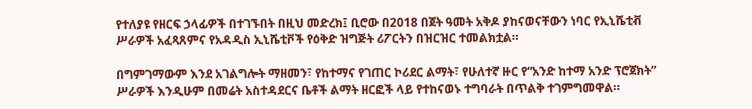የተለያዩ የዘርፍ ኃላፊዎች በተገኙበት በዚህ መድረክ፤ ቢሮው በ2018 በጀት ዓመት አቅዶ ያከናወናቸውን ነባር የኢኒሼቲቭ ሥራዎች አፈጻጸምና የአዳዲስ ኢኒሼቲቮች የዕቅድ ዝግጅት ሪፖርትን በዝርዝር ተመልክቷል።

በግምገማውም እንደ አገልግሎት ማዘመን፣ የከተማና የገጠር ኮሪደር ልማት፣ የሁለተኛ ዙር የ“አንድ ከተማ አንድ ፕሮጀክት” ሥራዎች እንዲሁም በመሬት አስተዳደርና ቤቶች ልማት ዘርፎች ላይ የተከናወኑ ተግባራት በጥልቅ ተገምግመዋል።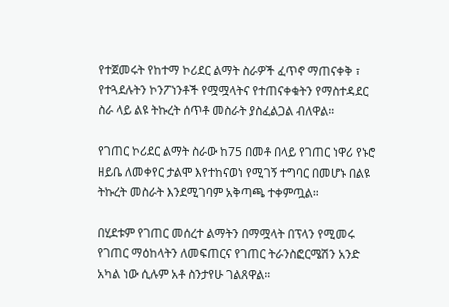የተጀመሩት የከተማ ኮሪደር ልማት ስራዎች ፈጥኖ ማጠናቀቅ ፣ የተጓደሉትን ኮንፖነንቶች የሟሟላትና የተጠናቀቁትን የማስተዳደር ስራ ላይ ልዩ ትኩረት ሰጥቶ መስራት ያስፈልጋል ብለዋል።

የገጠር ኮሪደር ልማት ስራው ከ75 በመቶ በላይ የገጠር ነዋሪ የኑሮ ዘይቤ ለመቀየር ታልሞ እየተከናወነ የሚገኝ ተግባር በመሆኑ በልዩ ትኩረት መስራት እንደሚገባም አቅጣጫ ተቀምጧል።

በሂደቱም የገጠር መሰረተ ልማትን በማሟላት በፕላን የሚመሩ የገጠር ማዕከላትን ለመፍጠርና የገጠር ትራንስፎርሜሽን አንድ አካል ነው ሲሉም አቶ ስንታየሁ ገልጸዋል።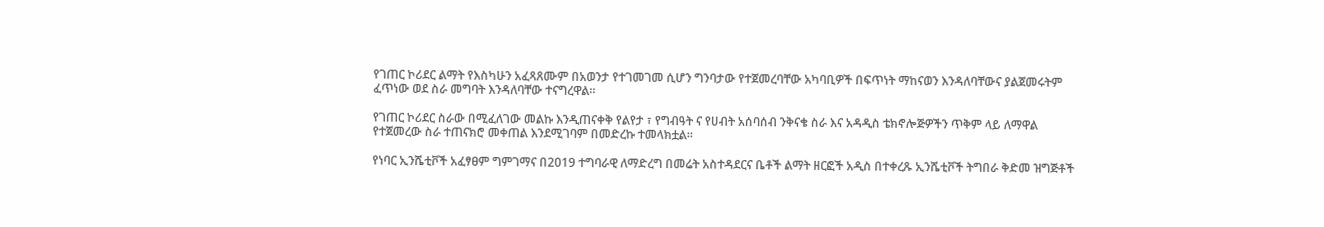የገጠር ኮሪደር ልማት የእስካሁን አፈጻጸሙም በአወንታ የተገመገመ ሲሆን ግንባታው የተጀመረባቸው አካባቢዎች በፍጥነት ማከናወን እንዳለባቸውና ያልጀመሩትም ፈጥነው ወደ ስራ መግባት እንዳለባቸው ተናግረዋል።

የገጠር ኮሪደር ስራው በሚፈለገው መልኩ እንዲጠናቀቅ የልየታ ፣ የግብዓት ና የሀብት አሰባሰብ ንቅናቄ ስራ እና አዳዲስ ቴክኖሎጅዎችን ጥቅም ላይ ለማዋል የተጀመረው ስራ ተጠናክሮ መቀጠል እንደሚገባም በመድረኩ ተመላክቷል።

የነባር ኢንሼቲቮች አፈፃፀም ግምገማና በ2019 ተግባራዊ ለማድረግ በመሬት አስተዳደርና ቤቶች ልማት ዘርፎች አዲስ በተቀረጹ ኢንሼቲቮች ትግበራ ቅድመ ዝግጅቶች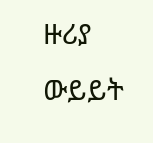ዙሪያ ውይይት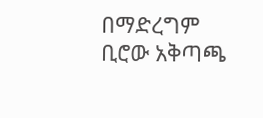በማድረግም ቢሮው አቅጣጫ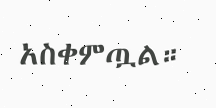አስቀምጧል።